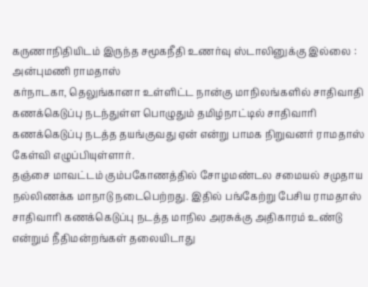கருணாநிதியிடம் இருந்த சமூகநீதி உணர்வு ஸ்டாலினுக்கு இல்லை : அன்புமணி ராமதாஸ்
கர்நாடகா, தெலுங்கானா உள்ளிட்ட நான்கு மாநிலங்களில் சாதிவாதி கணக்கெடுப்பு நடந்துள்ள பொழுதும் தமிழ்நாட்டில் சாதிவாரி கணக்கெடுப்பு நடத்த தயங்குவது ஏன் என்று பாமக நிறுவனர் ராமதாஸ் கேள்வி எழுப்பியுள்ளார்.
தஞ்சை மாவட்டம் கும்பகோணத்தில் சோழமண்டல சமையல் சமுதாய நல்லிணக்க மாநாடு நடைபெற்றது. இதில் பங்கேற்று பேசிய ராமதாஸ் சாதிவாரி கணக்கெடுப்பு நடத்த மாநில அரசுக்கு அதிகாரம் உண்டு என்றும் நீதிமன்றங்கள் தலையிடாது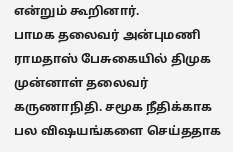என்றும் கூறினார்.
பாமக தலைவர் அன்புமணி ராமதாஸ் பேசுகையில் திமுக முன்னாள் தலைவர் கருணாநிதி. சமூக நீதிக்காக பல விஷயங்களை செய்ததாக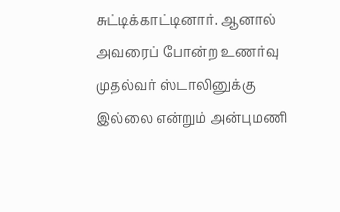சுட்டிக்காட்டினார். ஆனால் அவரைப் போன்ற உணர்வு முதல்வர் ஸ்டாலினுக்கு இல்லை என்றும் அன்புமணி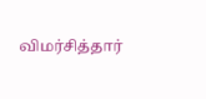விமர்சித்தார்